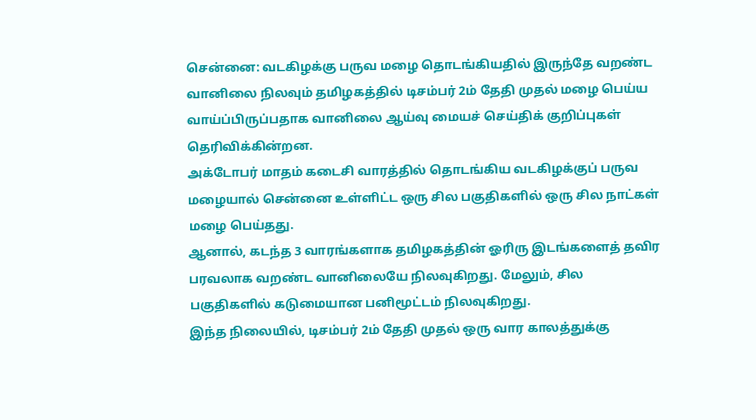சென்னை: வடகிழக்கு பருவ மழை தொடங்கியதில் இருந்தே வறண்ட வானிலை நிலவும் தமிழகத்தில் டிசம்பர் 2ம் தேதி முதல் மழை பெய்ய வாய்ப்பிருப்பதாக வானிலை ஆய்வு மையச் செய்திக் குறிப்புகள் தெரிவிக்கின்றன.
அக்டோபர் மாதம் கடைசி வாரத்தில் தொடங்கிய வடகிழக்குப் பருவ மழையால் சென்னை உள்ளிட்ட ஒரு சில பகுதிகளில் ஒரு சில நாட்கள் மழை பெய்தது.
ஆனால், கடந்த 3 வாரங்களாக தமிழகத்தின் ஓரிரு இடங்களைத் தவிர பரவலாக வறண்ட வானிலையே நிலவுகிறது. மேலும், சில பகுதிகளில் கடுமையான பனிமூட்டம் நிலவுகிறது.
இந்த நிலையில், டிசம்பர் 2ம் தேதி முதல் ஒரு வார காலத்துக்கு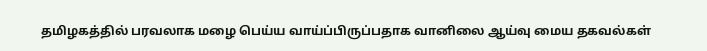தமிழகத்தில் பரவலாக மழை பெய்ய வாய்ப்பிருப்பதாக வானிலை ஆய்வு மைய தகவல்கள்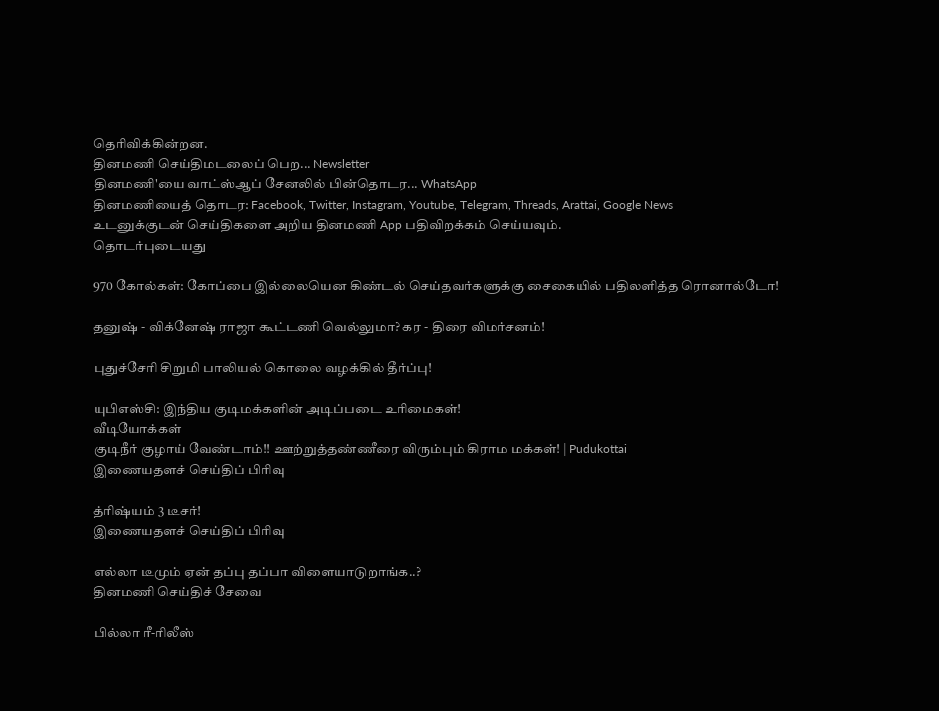தெரிவிக்கின்றன.
தினமணி செய்திமடலைப் பெற... Newsletter
தினமணி'யை வாட்ஸ்ஆப் சேனலில் பின்தொடர... WhatsApp
தினமணியைத் தொடர: Facebook, Twitter, Instagram, Youtube, Telegram, Threads, Arattai, Google News
உடனுக்குடன் செய்திகளை அறிய தினமணி App பதிவிறக்கம் செய்யவும்.
தொடர்புடையது

970 கோல்கள்: கோப்பை இல்லையென கிண்டல் செய்தவர்களுக்கு சைகையில் பதிலளித்த ரொனால்டோ!

தனுஷ் - விக்னேஷ் ராஜா கூட்டணி வெல்லுமா? கர - திரை விமர்சனம்!

புதுச்சேரி சிறுமி பாலியல் கொலை வழக்கில் தீர்ப்பு!

யுபிஎஸ்சி: இந்திய குடிமக்களின் அடிப்படை உரிமைகள்!
வீடியோக்கள்
குடிநீர் குழாய் வேண்டாம்!! ஊற்றுத்தண்ணீரை விரும்பும் கிராம மக்கள்! | Pudukottai
இணையதளச் செய்திப் பிரிவு

த்ரிஷ்யம் 3 டீசர்!
இணையதளச் செய்திப் பிரிவு

எல்லா டீமும் ஏன் தப்பு தப்பா விளையாடுறாங்க..?
தினமணி செய்திச் சேவை

பில்லா ரீ-ரிலீஸ்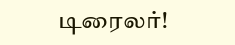டிரைலர்!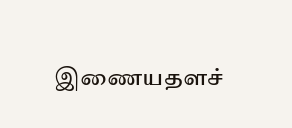இணையதளச்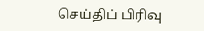செய்திப் பிரிவு